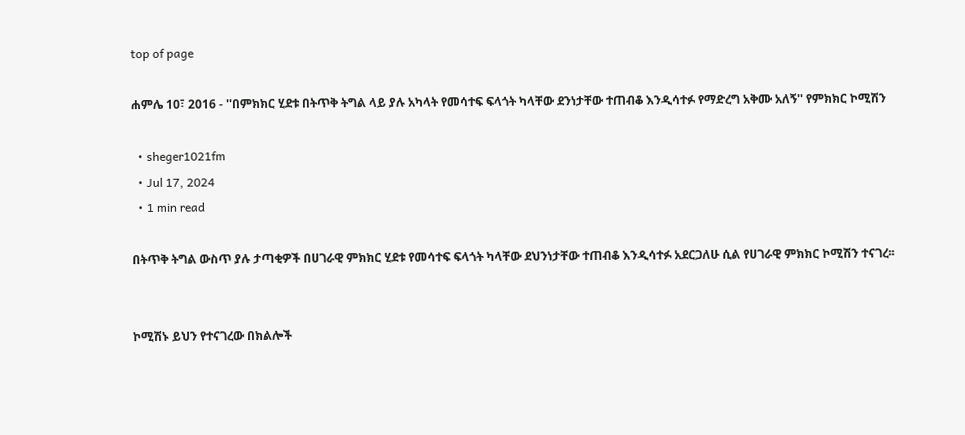top of page

ሐምሌ 10፣ 2016 - ''በምክክር ሂደቱ በትጥቅ ትግል ላይ ያሉ አካላት የመሳተፍ ፍላጎት ካላቸው ደንነታቸው ተጠብቆ እንዲሳተፉ የማድረግ አቅሙ አለኝ'' የምክክር ኮሚሽን

  • sheger1021fm
  • Jul 17, 2024
  • 1 min read

በትጥቅ ትግል ውስጥ ያሉ ታጣቂዎች በሀገራዊ ምክክር ሂደቱ የመሳተፍ ፍላጎት ካላቸው ደህንነታቸው ተጠብቆ እንዲሳተፉ አደርጋለሁ ሲል የሀገራዊ ምክክር ኮሚሽን ተናገረ፡፡


ኮሚሽኑ ይህን የተናገረው በክልሎች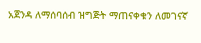አጀንዳ ለማሰባሰብ ዝግጅት ማጠናቀቁን ለመገናኛ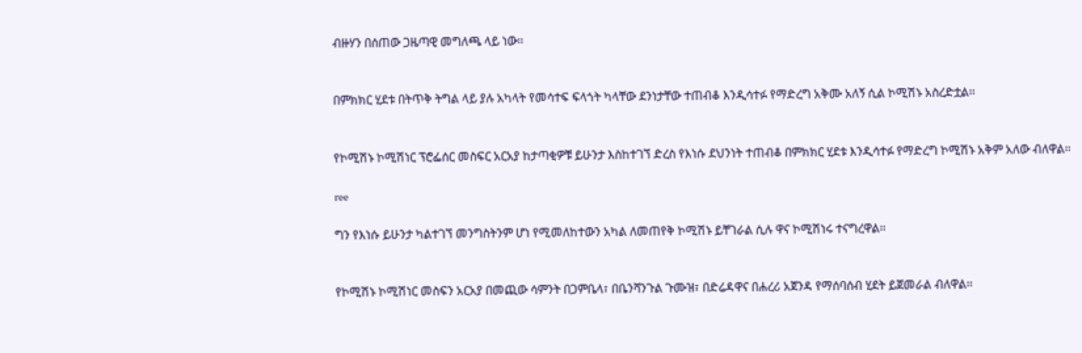ብዙሃን በሰጠው ጋዜጣዊ መግለጫ ላይ ነው፡፡


በምክክር ሂደቱ በትጥቅ ትግል ላይ ያሉ አካላት የመሳተፍ ፍላጎት ካላቸው ደንነታቸው ተጠብቆ እንዲሳተፉ የማድረግ አቅሙ አለኝ ሲል ኮሚሽኑ አስረድቷል፡፡


የኮሚሽኑ ኮሚሽነር ፕሮፌሰር መስፍር አርአያ ከታጣቂዎቹ ይሁንታ እስከተገኘ ድረስ የእነሱ ደህንነት ተጠብቆ በምክክር ሂደቱ እንዲሳተፉ የማድረግ ኮሚሽኑ አቅም አለው ብለዋል፡፡

ree

ግን የእነሱ ይሁንታ ካልተገኘ መንግስትንም ሆነ የሚመለከተውን አካል ለመጠየቅ ኮሚሽኑ ይቸገራል ሲሉ ዋና ኮሚሽነሩ ተናግረዋል፡፡


የኮሚሽኑ ኮሚሽነር መስፍን አርአያ በመጪው ሳምንት በጋምቤላ፣ በቤንሻንጉል ጉሙዝ፣ በድሬዳዋና በሐረሪ አጀንዳ የማሰባሰብ ሂደት ይጀመራል ብለዋል፡፡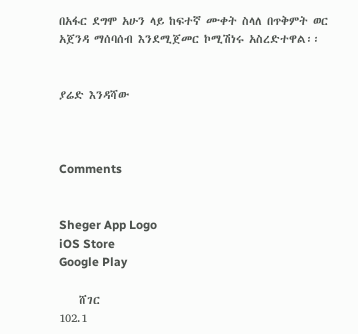በአፋር ደግሞ አሁን ላይ ከፍተኛ ሙቀት ስላለ በጥቅምት ወር አጀንዳ ማሰባሰብ እንደሚጀመር ኮሚሽነሩ አስረድተዋል፡፡


ያሬድ እንዳሻው



Comments


Sheger App Logo
iOS Store
Google Play

    ሸገር
102.1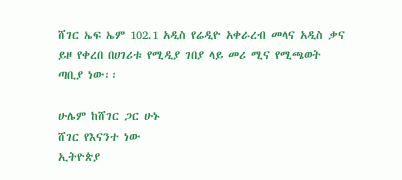ሸገር ኤፍ ኤም 102.1 አዲስ የሬዲዮ አቀራረብ መላና አዲስ ቃና ይዞ የቀረበ በሀገሪቱ የሚዲያ ገበያ ላይ መሪ ሚና የሚጫወት ጣቢያ ነው፡፡

ሁሌም ከሸገር ጋር ሁኑ
ሸገር የእናንተ ነው
ኢትዮጵያ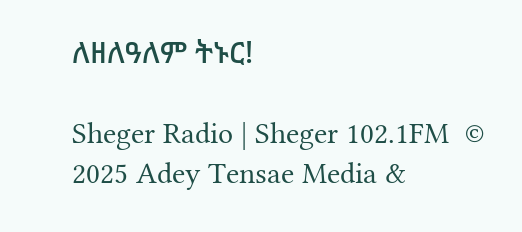ለዘለዓለም ትኑር!

Sheger Radio | Sheger 102.1FM  © 2025 Adey Tensae Media &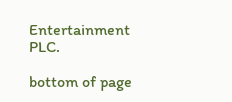Entertainment PLC.

bottom of page